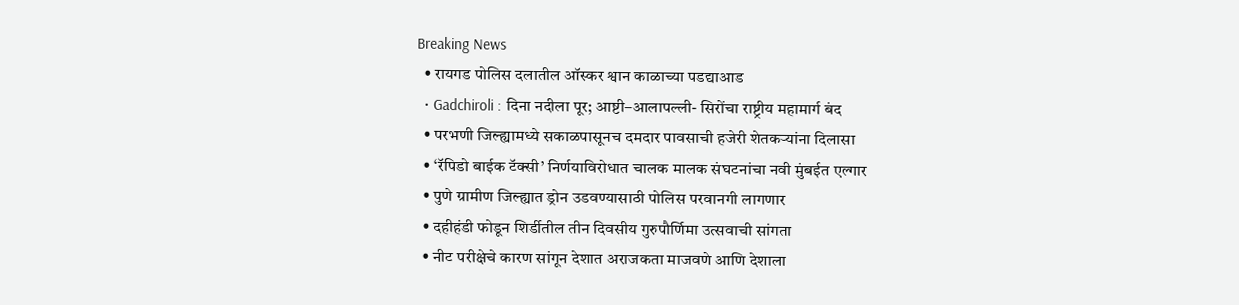Breaking News
  • रायगड पोलिस दलातील ऑस्कर श्वान काळाच्या पडद्याआड
  • Gadchiroli : दिना नदीला पूर; आष्टी–आलापल्ली- सिरोंचा राष्ट्रीय महामार्ग बंद
  • परभणी जिल्ह्यामध्ये सकाळपासूनच दमदार पावसाची हजेरी शेतकऱ्यांना दिलासा
  • ‘रॅपिडो बाईक टॅक्सी’ निर्णयाविरोधात चालक मालक संघटनांचा नवी मुंबईत एल्गार
  • पुणे ग्रामीण जिल्ह्यात ड्रोन उडवण्यासाठी पोलिस परवानगी लागणार
  • दहीहंडी फोडून शिर्डीतील तीन दिवसीय गुरुपौर्णिमा उत्सवाची सांगता
  • नीट परीक्षेचे कारण सांगून देशात अराजकता माजवणे आणि देशाला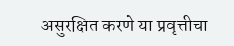असुरक्षित करणे या प्रवृत्तीचा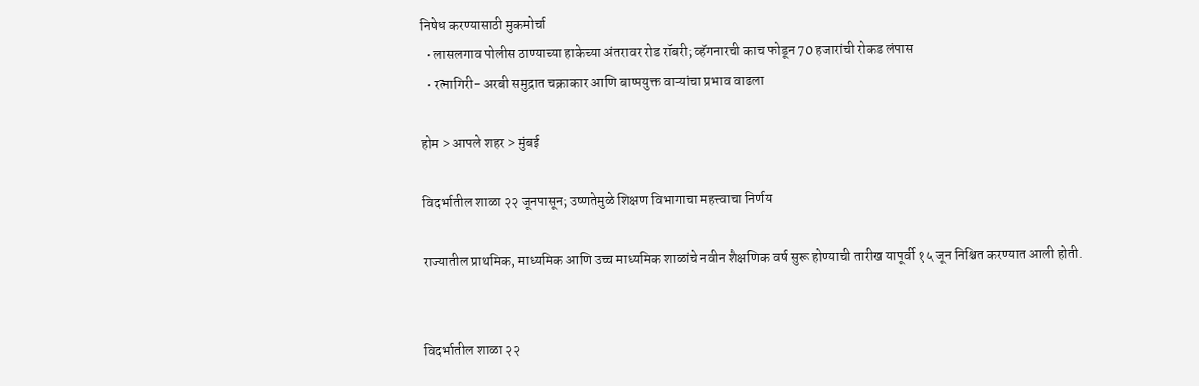निषेध करण्यासाठी मुकमोर्चा
  • लासलगाव पोलीस ठाण्याच्या हाकेच्या अंतरावर रोड रॉबरी; व्हॅगनारची काच फोडून 70 हजारांची रोकड लंपास
  • रत्नागिरी- अरबी समुद्रात चक्राकार आणि बाष्पयुक्त वाऱ्यांचा प्रभाव वाढला

होम > आपले शहर > मुंबई

विदर्भातील शाळा २२ जूनपासून; उष्णतेमुळे शिक्षण विभागाचा महत्त्वाचा निर्णय

राज्यातील प्राथमिक, माध्यमिक आणि उच्च माध्यमिक शाळांचे नवीन शैक्षणिक वर्ष सुरू होण्याची तारीख यापूर्वी १५ जून निश्चित करण्यात आली होती.


विदर्भातील शाळा २२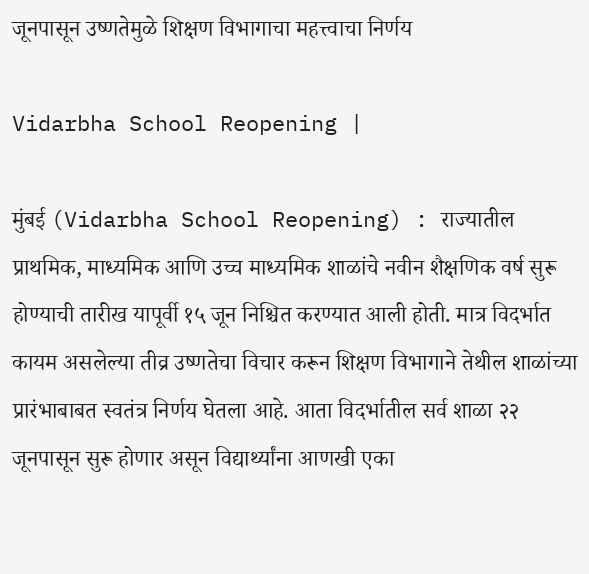जूनपासून उष्णतेमुळे शिक्षण विभागाचा महत्त्वाचा निर्णय

Vidarbha School Reopening |

मुंबई (Vidarbha School Reopening) : राज्यातील प्राथमिक, माध्यमिक आणि उच्च माध्यमिक शाळांचे नवीन शैक्षणिक वर्ष सुरू होण्याची तारीख यापूर्वी १५ जून निश्चित करण्यात आली होती. मात्र विदर्भात कायम असलेल्या तीव्र उष्णतेचा विचार करून शिक्षण विभागाने तेथील शाळांच्या प्रारंभाबाबत स्वतंत्र निर्णय घेतला आहे. आता विदर्भातील सर्व शाळा २२ जूनपासून सुरू होणार असून विद्यार्थ्यांना आणखी एका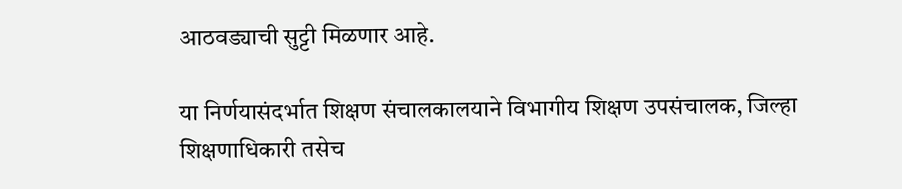आठवड्याची सुट्टी मिळणार आहे.

या निर्णयासंदर्भात शिक्षण संचालकालयाने विभागीय शिक्षण उपसंचालक, जिल्हा शिक्षणाधिकारी तसेच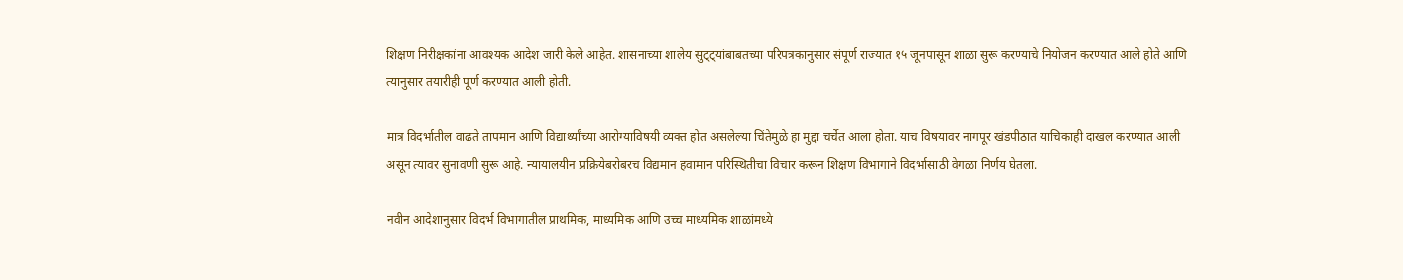शिक्षण निरीक्षकांना आवश्यक आदेश जारी केले आहेत. शासनाच्या शालेय सुट्ट्यांबाबतच्या परिपत्रकानुसार संपूर्ण राज्यात १५ जूनपासून शाळा सुरू करण्याचे नियोजन करण्यात आले होते आणि त्यानुसार तयारीही पूर्ण करण्यात आली होती.

मात्र विदर्भातील वाढते तापमान आणि विद्यार्थ्यांच्या आरोग्याविषयी व्यक्त होत असलेल्या चिंतेमुळे हा मुद्दा चर्चेत आला होता. याच विषयावर नागपूर खंडपीठात याचिकाही दाखल करण्यात आली असून त्यावर सुनावणी सुरू आहे. न्यायालयीन प्रक्रियेबरोबरच विद्यमान हवामान परिस्थितीचा विचार करून शिक्षण विभागाने विदर्भासाठी वेगळा निर्णय घेतला.

नवीन आदेशानुसार विदर्भ विभागातील प्राथमिक, माध्यमिक आणि उच्च माध्यमिक शाळांमध्ये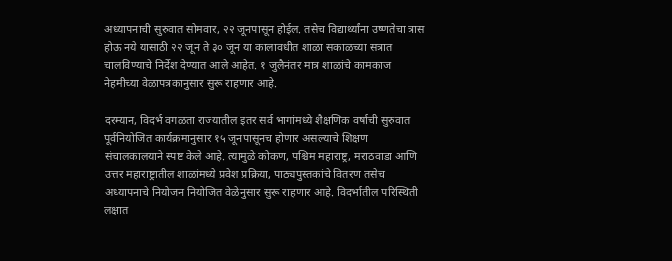अध्यापनाची सुरुवात सोमवार, २२ जूनपासून होईल. तसेच विद्यार्थ्यांना उष्णतेचा त्रास होऊ नये यासाठी २२ जून ते ३० जून या कालावधीत शाळा सकाळच्या सत्रात चालविण्याचे निर्देश देण्यात आले आहेत. १ जुलैनंतर मात्र शाळांचे कामकाज नेहमीच्या वेळापत्रकानुसार सुरू राहणार आहे.

दरम्यान, विदर्भ वगळता राज्यातील इतर सर्व भागांमध्ये शैक्षणिक वर्षाची सुरुवात पूर्वनियोजित कार्यक्रमानुसार १५ जूनपासूनच होणार असल्याचे शिक्षण संचालकालयाने स्पष्ट केले आहे. त्यामुळे कोकण, पश्चिम महाराष्ट्र, मराठवाडा आणि उत्तर महाराष्ट्रातील शाळांमध्ये प्रवेश प्रक्रिया, पाठ्यपुस्तकांचे वितरण तसेच अध्यापनाचे नियोजन नियोजित वेळेनुसार सुरू राहणार आहे. विदर्भातील परिस्थिती लक्षात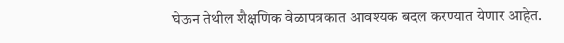घेऊन तेथील शैक्षणिक वेळापत्रकात आवश्यक बदल करण्यात येणार आहेत.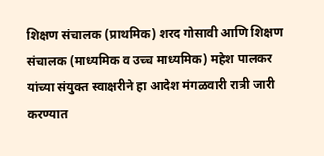शिक्षण संचालक (प्राथमिक) शरद गोसावी आणि शिक्षण संचालक (माध्यमिक व उच्च माध्यमिक) महेश पालकर यांच्या संयुक्त स्वाक्षरीने हा आदेश मंगळवारी रात्री जारी करण्यात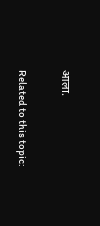आला.

Related to this topic: